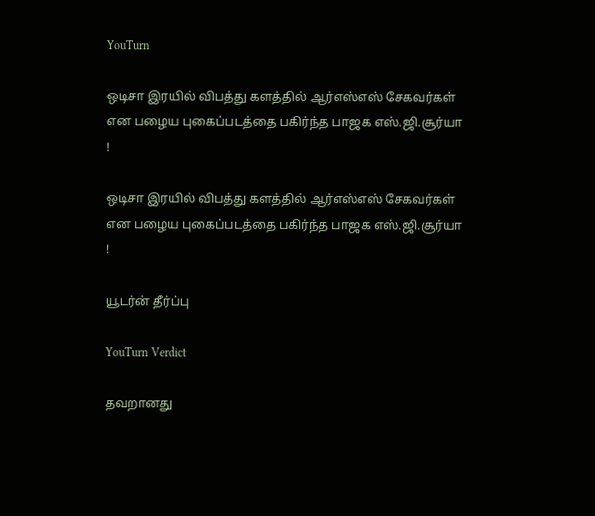YouTurn

ஒடிசா இரயில் விபத்து களத்தில் ஆர்எஸ்எஸ் சேகவர்கள் என பழைய புகைப்படத்தை பகிர்ந்த பாஜக எஸ்.ஜி.சூர்யா !

ஒடிசா இரயில் விபத்து களத்தில் ஆர்எஸ்எஸ் சேகவர்கள் என பழைய புகைப்படத்தை பகிர்ந்த பாஜக எஸ்.ஜி.சூர்யா !

யூடர்ன் தீர்ப்பு

YouTurn Verdict

தவறானது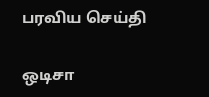பரவிய செய்தி

ஒடிசா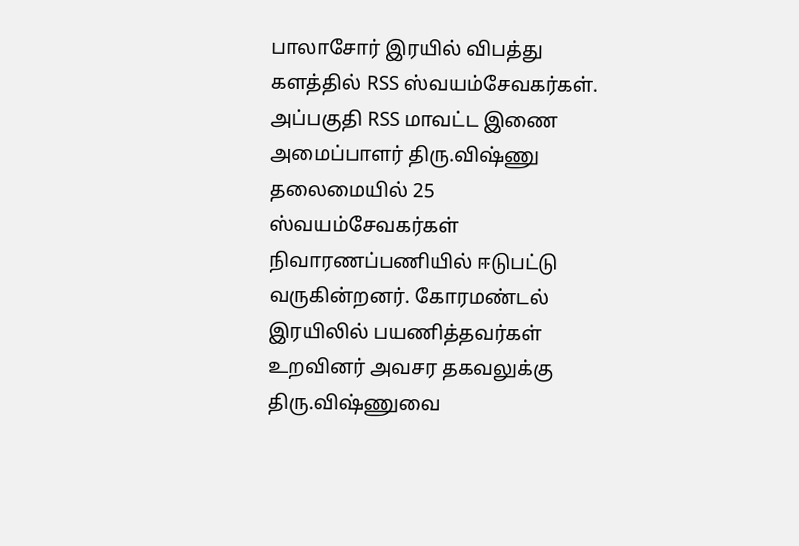பாலாசோர் இரயில் விபத்து களத்தில் RSS ஸ்வயம்சேவகர்கள். அப்பகுதி RSS மாவட்ட இணை அமைப்பாளர் திரு.விஷ்ணு தலைமையில் 25 ஸ்வயம்சேவகர்கள் நிவாரணப்பணியில் ஈடுபட்டு வருகின்றனர். கோரமண்டல் இரயிலில் பயணித்தவர்கள் உறவினர் அவசர தகவலுக்கு திரு.விஷ்ணுவை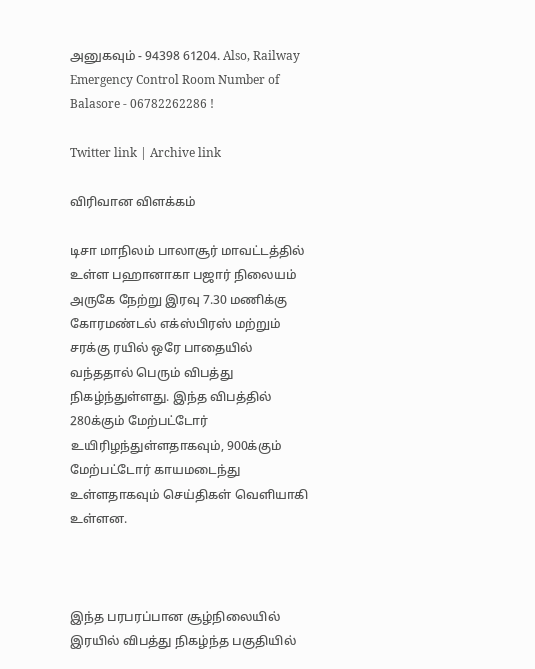அனுகவும் - 94398 61204. Also, Railway Emergency Control Room Number of Balasore - 06782262286 !

Twitter link | Archive link

விரிவான விளக்கம்

டிசா மாநிலம் பாலாசூர் மாவட்டத்தில் உள்ள பஹானாகா பஜார் நிலையம் அருகே நேற்று இரவு 7.30 மணிக்கு கோரமண்டல் எக்ஸ்பிரஸ் மற்றும் சரக்கு ரயில் ஒரே பாதையில் வந்ததால் பெரும் விபத்து நிகழ்ந்துள்ளது. இந்த விபத்தில் 280க்கும் மேற்பட்டோர் உயிரிழந்துள்ளதாகவும், 900க்கும் மேற்பட்டோர் காயமடைந்து உள்ளதாகவும் செய்திகள் வெளியாகி உள்ளன.



இந்த பரபரப்பான சூழ்நிலையில் இரயில் விபத்து நிகழ்ந்த பகுதியில்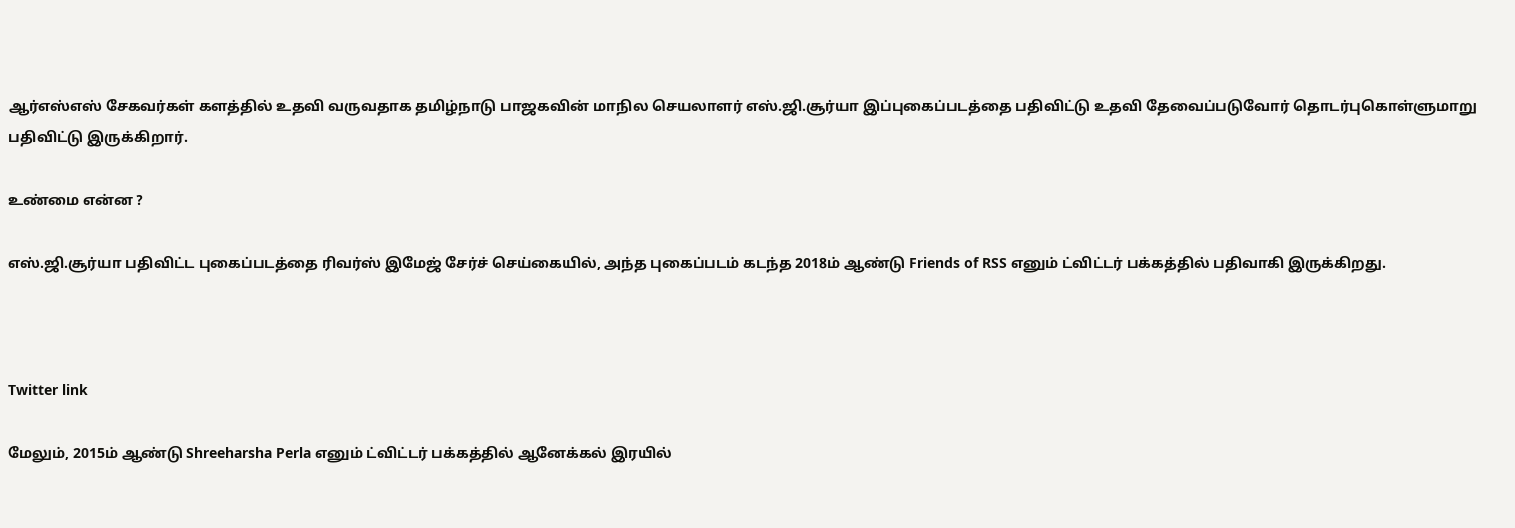ஆர்எஸ்எஸ் சேகவர்கள் களத்தில் உதவி வருவதாக தமிழ்நாடு பாஜகவின் மாநில செயலாளர் எஸ்.ஜி.சூர்யா இப்புகைப்படத்தை பதிவிட்டு உதவி தேவைப்படுவோர் தொடர்புகொள்ளுமாறு பதிவிட்டு இருக்கிறார்.

உண்மை என்ன ?

எஸ்.ஜி.சூர்யா பதிவிட்ட புகைப்படத்தை ரிவர்ஸ் இமேஜ் சேர்ச் செய்கையில், அந்த புகைப்படம் கடந்த 2018ம் ஆண்டு Friends of RSS எனும் ட்விட்டர் பக்கத்தில் பதிவாகி இருக்கிறது.



Twitter link

மேலும், 2015ம் ஆண்டு Shreeharsha Perla எனும் ட்விட்டர் பக்கத்தில் ஆனேக்கல் இரயில்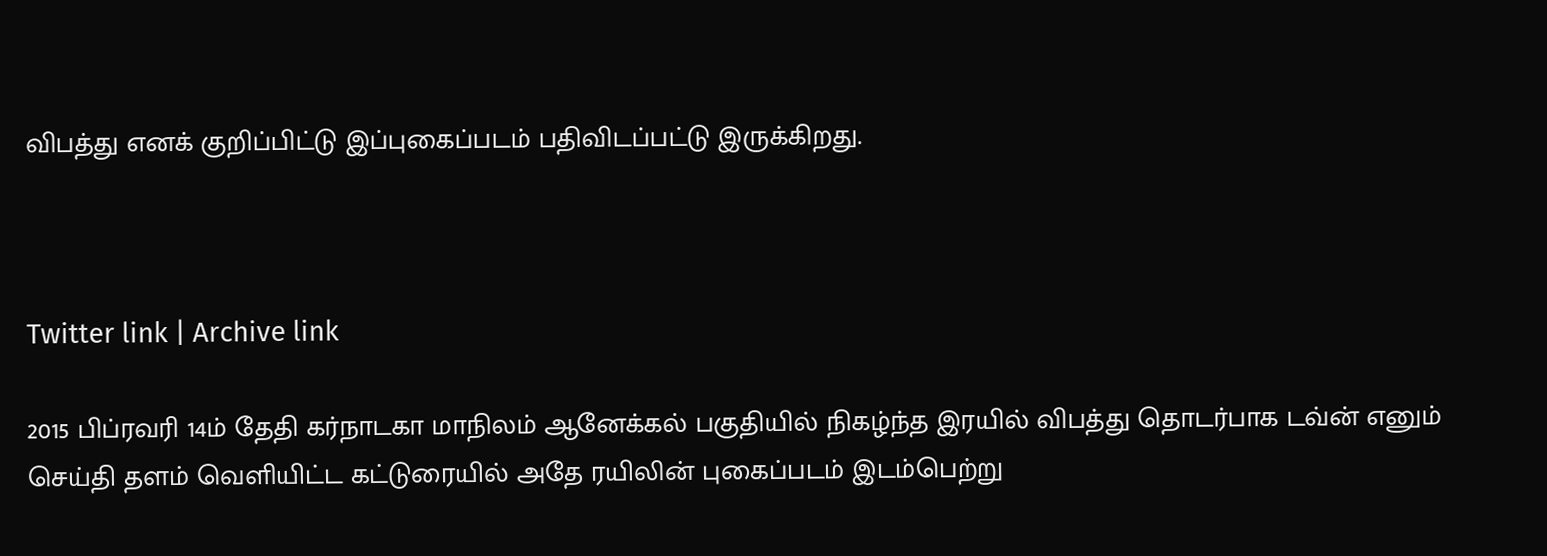விபத்து எனக் குறிப்பிட்டு இப்புகைப்படம் பதிவிடப்பட்டு இருக்கிறது.



Twitter link | Archive link

2015 பிப்ரவரி 14ம் தேதி கர்நாடகா மாநிலம் ஆனேக்கல் பகுதியில் நிகழ்ந்த இரயில் விபத்து தொடர்பாக டவ்ன் எனும் செய்தி தளம் வெளியிட்ட கட்டுரையில் அதே ரயிலின் புகைப்படம் இடம்பெற்று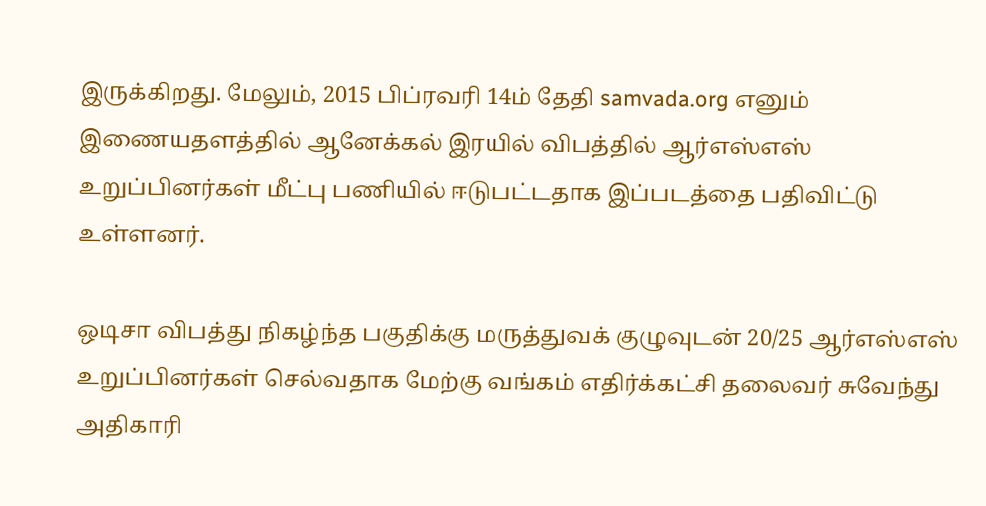இருக்கிறது. மேலும், 2015 பிப்ரவரி 14ம் தேதி samvada.org எனும் இணையதளத்தில் ஆனேக்கல் இரயில் விபத்தில் ஆர்எஸ்எஸ் உறுப்பினர்கள் மீட்பு பணியில் ஈடுபட்டதாக இப்படத்தை பதிவிட்டு உள்ளனர்.

ஒடிசா விபத்து நிகழ்ந்த பகுதிக்கு மருத்துவக் குழுவுடன் 20/25 ஆர்எஸ்எஸ் உறுப்பினர்கள் செல்வதாக மேற்கு வங்கம் எதிர்க்கட்சி தலைவர் சுவேந்து அதிகாரி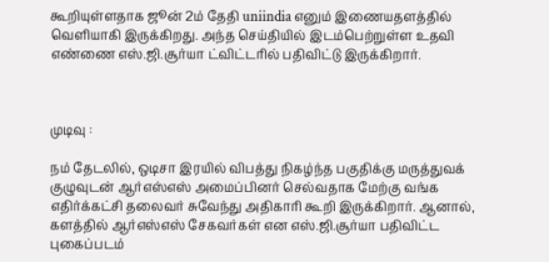கூறியுள்ளதாக ஜூன் 2ம் தேதி uniindia எனும் இணையதளத்தில் வெளியாகி இருக்கிறது. அந்த செய்தியில் இடம்பெற்றுள்ள உதவி எண்ணை எஸ்.ஜி.சூர்யா ட்விட்டரில் பதிவிட்டு இருக்கிறார்.



முடிவு :

நம் தேடலில், ஒடிசா இரயில் விபத்து நிகழ்ந்த பகுதிக்கு மருத்துவக் குழுவுடன் ஆர்எஸ்எஸ் அமைப்பினர் செல்வதாக மேற்கு வங்க எதிர்க்கட்சி தலைவர் சுவேந்து அதிகாரி கூறி இருக்கிறார். ஆனால், களத்தில் ஆர்எஸ்எஸ் சேகவர்கள் என எஸ்.ஜி.சூர்யா பதிவிட்ட புகைப்படம்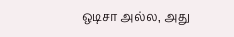ஒடிசா அல்ல, அது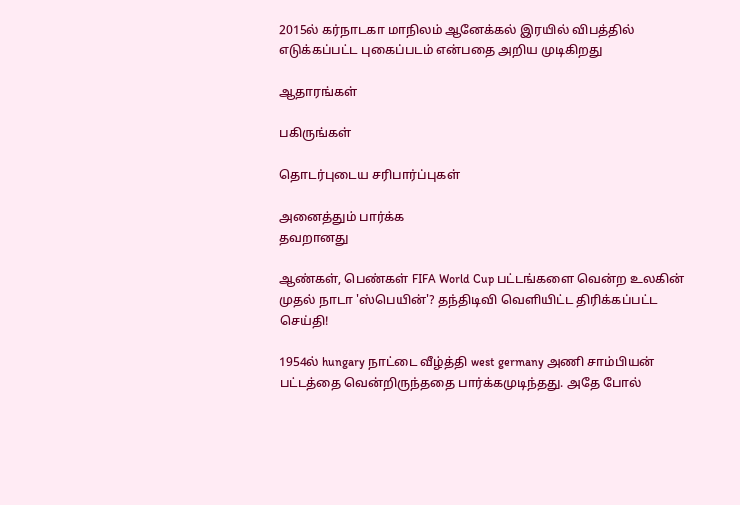2015ல் கர்நாடகா மாநிலம் ஆனேக்கல் இரயில் விபத்தில் எடுக்கப்பட்ட புகைப்படம் என்பதை அறிய முடிகிறது

ஆதாரங்கள்

பகிருங்கள்

தொடர்புடைய சரிபார்ப்புகள்

அனைத்தும் பார்க்க
தவறானது

ஆண்கள், பெண்கள் FIFA World Cup பட்டங்களை வென்ற உலகின் முதல் நாடா 'ஸ்பெயின்'? தந்திடிவி வெளியிட்ட திரிக்கப்பட்ட செய்தி!

1954ல் hungary நாட்டை வீழ்த்தி west germany அணி சாம்பியன் பட்டத்தை வென்றிருந்ததை பார்க்கமுடிந்தது. அதே போல்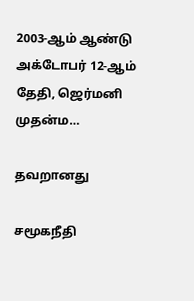2003-ஆம் ஆண்டு அக்டோபர் 12-ஆம் தேதி, ஜெர்மனி முதன்ம…

தவறானது

சமூகநீதி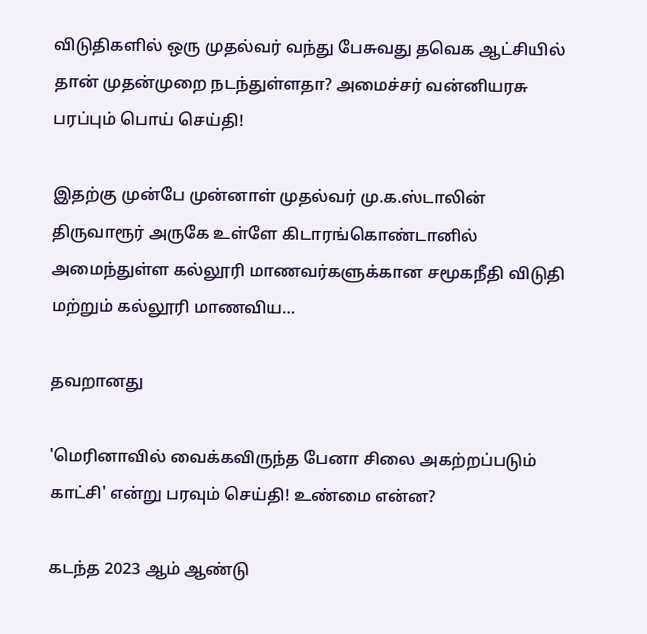விடுதிகளில் ஒரு முதல்வர் வந்து பேசுவது தவெக ஆட்சியில் தான் முதன்முறை நடந்துள்ளதா? அமைச்சர் வன்னியரசு பரப்பும் பொய் செய்தி!

இதற்கு முன்பே முன்னாள் முதல்வர் மு.க.ஸ்டாலின் திருவாரூர் அருகே உள்ளே கிடாரங்கொண்டானில் அமைந்துள்ள கல்லூரி மாணவர்களுக்கான சமூகநீதி விடுதி மற்றும் கல்லூரி மாணவிய…

தவறானது

'மெரினாவில் வைக்கவிருந்த பேனா சிலை அகற்றப்படும் காட்சி' என்று பரவும் செய்தி! உண்மை என்ன?

கடந்த 2023 ஆம் ஆண்டு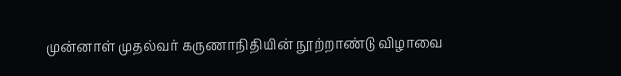முன்னாள் முதல்வர் கருணாநிதியின் நூற்றாண்டு விழாவை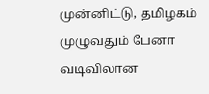முன்னிட்டு, தமிழகம் முழுவதும் பேனா வடிவிலான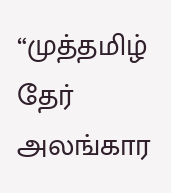“முத்தமிழ் தேர் அலங்கார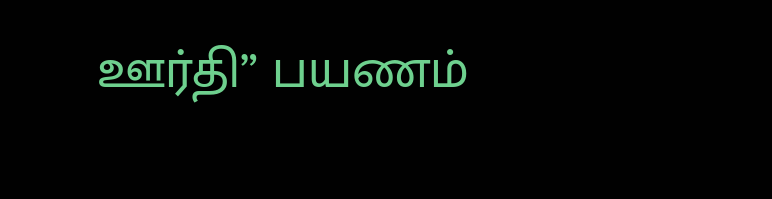ஊர்தி” பயணம்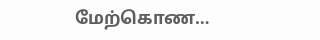மேற்கொண…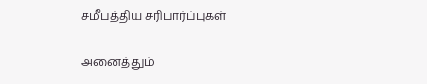சமீபத்திய சரிபார்ப்புகள்

அனைத்தும்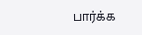பார்க்க